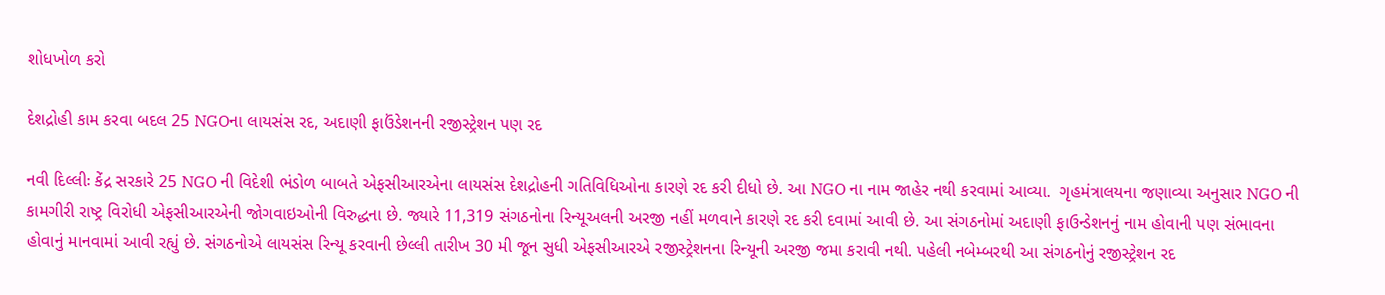શોધખોળ કરો

દેશદ્રોહી કામ કરવા બદલ 25 NGOના લાયસંસ રદ, અદાણી ફાઉંડેશનની રજીસ્ટ્રેશન પણ રદ

નવી દિલ્લીઃ કેંદ્ર સરકારે 25 NGO ની વિદેશી ભંડોળ બાબતે એફસીઆરએના લાયસંસ દેશદ્રોહની ગતિવિધિઓના કારણે રદ કરી દીધો છે. આ NGO ના નામ જાહેર નથી કરવામાં આવ્યા.  ગૃહમંત્રાલયના જણાવ્યા અનુસાર NGO ની કામગીરી રાષ્ટ્ર વિરોધી એફસીઆરએની જોગવાઇઓની વિરુદ્ધના છે. જ્યારે 11,319 સંગઠનોના રિન્યૂઅલની અરજી નહીં મળવાને કારણે રદ કરી દવામાં આવી છે. આ સંગઠનોમાં અદાણી ફાઉન્ડેશનનું નામ હોવાની પણ સંભાવના હોવાનું માનવામાં આવી રહ્યું છે. સંગઠનોએ લાયસંસ રિન્યૂ કરવાની છેલ્લી તારીખ 30 મી જૂન સુધી એફસીઆરએ રજીસ્ટ્રેશનના રિન્યૂની અરજી જમા કરાવી નથી. પહેલી નબેમ્બરથી આ સંગઠનોનું રજીસ્ટ્રેશન રદ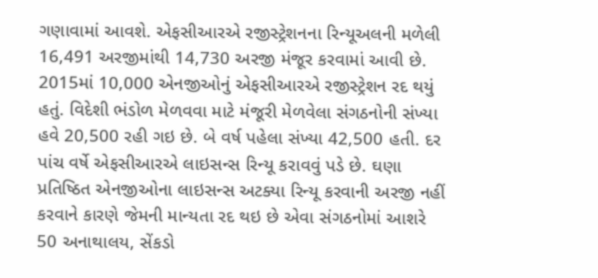ગણાવામાં આવશે. એફસીઆરએ રજીસ્ટ્રેશનના રિન્યૂઅલની મળેલી 16,491 અરજીમાંથી 14,730 અરજી મંજૂર કરવામાં આવી છે. 2015માં 10,000 એનજીઓનું એફસીઆરએ રજીસ્ટ્રેશન રદ થયું હતું. વિદેશી ભંડોળ મેળવવા માટે મંજૂરી મેળવેલા સંગઠનોની સંખ્યા હવે 20,500 રહી ગઇ છે. બે વર્ષ પહેલા સંખ્યા 42,500 હતી. દર પાંચ વર્ષે એફસીઆરએ લાઇસન્સ રિન્યૂ કરાવવું પડે છે. ઘણા પ્રતિષ્ઠિત એનજીઓના લાઇસન્સ અટક્યા રિન્યૂ કરવાની અરજી નહીં કરવાને કારણે જેમની માન્યતા રદ થઇ છે એવા સંગઠનોમાં આશરે 50 અનાથાલય, સેંકડો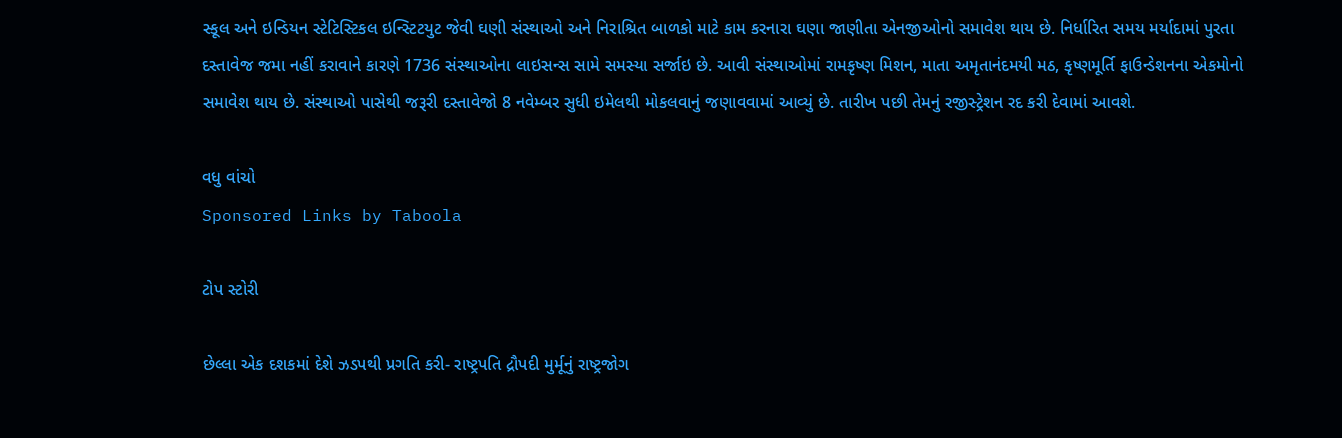સ્કૂલ અને ઇન્ડિયન સ્ટેટિસ્ટિકલ ઇન્સ્ટિટયુટ જેવી ઘણી સંસ્થાઓ અને નિરાશ્રિત બાળકો માટે કામ કરનારા ઘણા જાણીતા એનજીઓનો સમાવેશ થાય છે. નિર્ધારિત સમય મર્યાદામાં પુરતા દસ્તાવેજ જમા નહીં કરાવાને કારણે 1736 સંસ્થાઓના લાઇસન્સ સામે સમસ્યા સર્જાઇ છે. આવી સંસ્થાઓમાં રામકૃષ્ણ મિશન, માતા અમૃતાનંદમયી મઠ, કૃષ્ણમૂર્તિ ફાઉન્ડેશનના એકમોનો સમાવેશ થાય છે. સંસ્થાઓ પાસેથી જરૂરી દસ્તાવેજો 8 નવેમ્બર સુધી ઇમેલથી મોકલવાનું જણાવવામાં આવ્યું છે. તારીખ પછી તેમનું રજીસ્ટ્રેશન રદ કરી દેવામાં આવશે.

વધુ વાંચો
Sponsored Links by Taboola

ટોપ સ્ટોરી

છેલ્લા એક દશકમાં દેશે ઝડપથી પ્રગતિ કરી- રાષ્ટ્રપતિ દ્રૌપદી મુર્મૂનું રાષ્ટ્રજોગ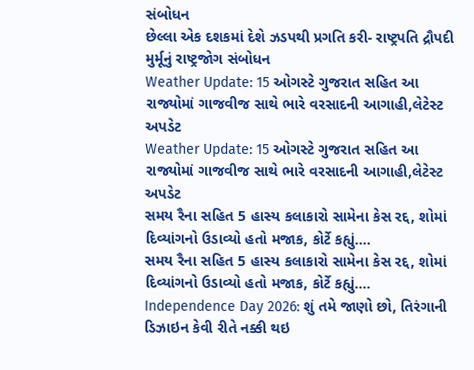સંબોધન
છેલ્લા એક દશકમાં દેશે ઝડપથી પ્રગતિ કરી- રાષ્ટ્રપતિ દ્રૌપદી મુર્મૂનું રાષ્ટ્રજોગ સંબોધન
Weather Update: 15 ઓગસ્ટે ગુજરાત સહિત આ રાજ્યોમાં ગાજવીજ સાથે ભારે વરસાદની આગાહી,લેટેસ્ટ અપડેટ
Weather Update: 15 ઓગસ્ટે ગુજરાત સહિત આ રાજ્યોમાં ગાજવીજ સાથે ભારે વરસાદની આગાહી,લેટેસ્ટ અપડેટ
સમય રૈના સહિત 5 હાસ્ય કલાકારો સામેના કેસ રદ્દ, શોમાં દિવ્યાંગનો ઉડાવ્યો હતો મજાક, કોર્ટે કહ્યું....
સમય રૈના સહિત 5 હાસ્ય કલાકારો સામેના કેસ રદ્દ, શોમાં દિવ્યાંગનો ઉડાવ્યો હતો મજાક, કોર્ટે કહ્યું....
Independence Day 2026: શું તમે જાણો છો, તિરંગાની ડિઝાઇન કેવી રીતે નક્કી થઇ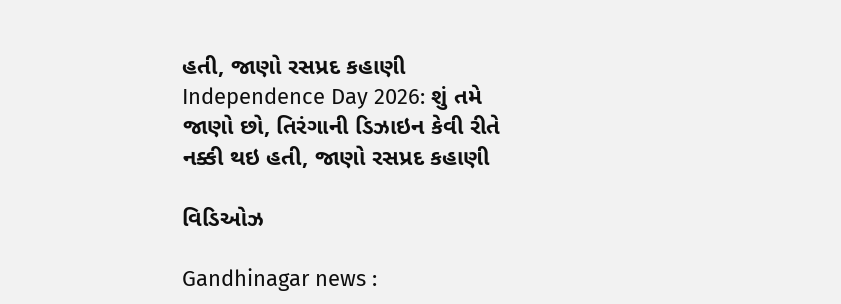હતી, જાણો રસપ્રદ કહાણી
Independence Day 2026: શું તમે જાણો છો, તિરંગાની ડિઝાઇન કેવી રીતે નક્કી થઇ હતી, જાણો રસપ્રદ કહાણી

વિડિઓઝ

Gandhinagar news :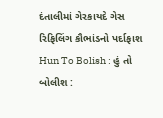દંતાલીમાં ગેરકાયદે ગેસ રિફિલિંગ કૌભાંડનો પર્દાફાશ
Hun To Bolish : હું તો બોલીશ :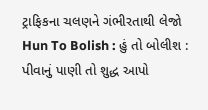ટ્રાફિકના ચલણને ગંભીરતાથી લેજો
Hun To Bolish : હું તો બોલીશ : પીવાનું પાણી તો શુદ્ધ આપો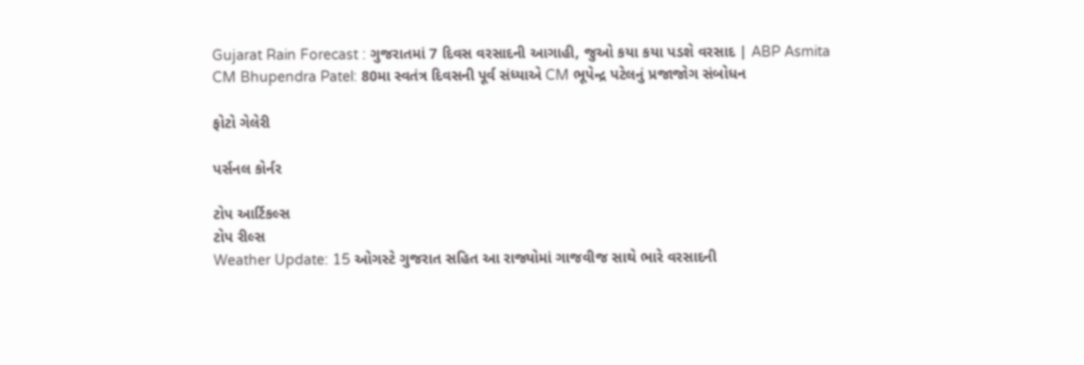Gujarat Rain Forecast : ગુજરાતમાં 7 દિવસ વરસાદની આગાહી, જુઓ કયા કયા પડશે વરસાદ | ABP Asmita
CM Bhupendra Patel: 80મા સ્વતંત્ર દિવસની પૂર્વ સંધ્યાએ CM ભૂપેન્દ્ર પટેલનું પ્રજાજોગ સંબોધન

ફોટો ગેલેરી

પર્સનલ કોર્નર

ટોપ આર્ટિકલ્સ
ટોપ રીલ્સ
Weather Update: 15 ઓગસ્ટે ગુજરાત સહિત આ રાજ્યોમાં ગાજવીજ સાથે ભારે વરસાદની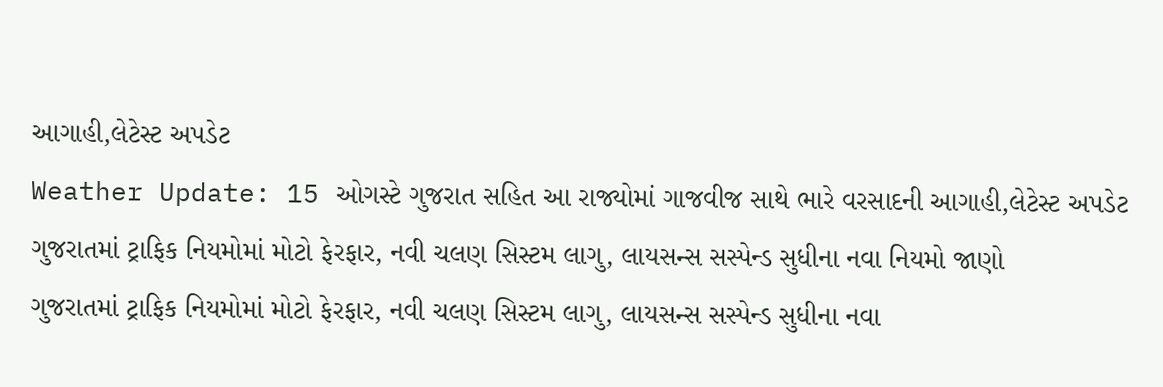આગાહી,લેટેસ્ટ અપડેટ
Weather Update: 15 ઓગસ્ટે ગુજરાત સહિત આ રાજ્યોમાં ગાજવીજ સાથે ભારે વરસાદની આગાહી,લેટેસ્ટ અપડેટ
ગુજરાતમાં ટ્રાફિક નિયમોમાં મોટો ફેરફાર, નવી ચલણ સિસ્ટમ લાગુ, લાયસન્સ સસ્પેન્ડ સુધીના નવા નિયમો જાણો
ગુજરાતમાં ટ્રાફિક નિયમોમાં મોટો ફેરફાર, નવી ચલણ સિસ્ટમ લાગુ, લાયસન્સ સસ્પેન્ડ સુધીના નવા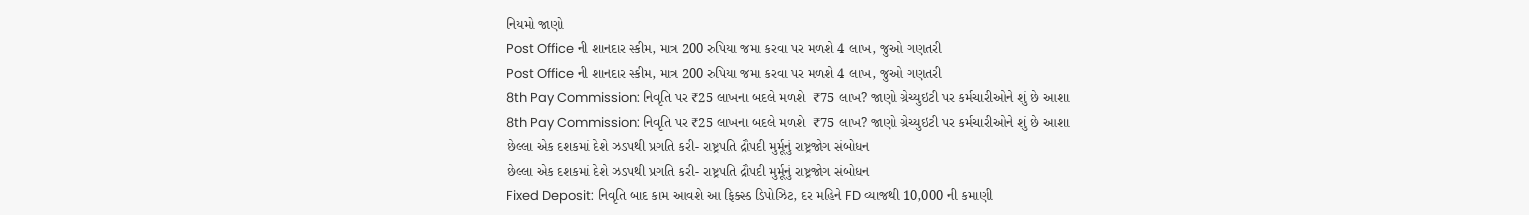નિયમો જાણો
Post Office ની શાનદાર સ્કીમ, માત્ર 200 રુપિયા જમા કરવા પર મળશે 4 લાખ, જુઓ ગણતરી
Post Office ની શાનદાર સ્કીમ, માત્ર 200 રુપિયા જમા કરવા પર મળશે 4 લાખ, જુઓ ગણતરી
8th Pay Commission: નિવૃતિ પર ₹25 લાખના બદલે મળશે  ₹75 લાખ? જાણો ગ્રેચ્યુઇટી પર કર્મચારીઓને શું છે આશા
8th Pay Commission: નિવૃતિ પર ₹25 લાખના બદલે મળશે  ₹75 લાખ? જાણો ગ્રેચ્યુઇટી પર કર્મચારીઓને શું છે આશા
છેલ્લા એક દશકમાં દેશે ઝડપથી પ્રગતિ કરી- રાષ્ટ્રપતિ દ્રૌપદી મુર્મૂનું રાષ્ટ્રજોગ સંબોધન
છેલ્લા એક દશકમાં દેશે ઝડપથી પ્રગતિ કરી- રાષ્ટ્રપતિ દ્રૌપદી મુર્મૂનું રાષ્ટ્રજોગ સંબોધન
Fixed Deposit: નિવૃતિ બાદ કામ આવશે આ ફિક્સ્ડ ડિપોઝિટ, દર મહિને FD વ્યાજથી 10,000 ની કમાણી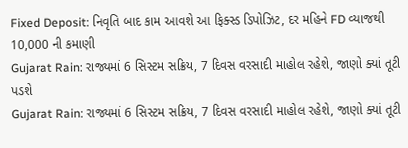Fixed Deposit: નિવૃતિ બાદ કામ આવશે આ ફિક્સ્ડ ડિપોઝિટ, દર મહિને FD વ્યાજથી 10,000 ની કમાણી
Gujarat Rain: રાજ્યમાં 6 સિસ્ટમ સક્રિય, 7 દિવસ વરસાદી માહોલ રહેશે, જાણો ક્યાં તૂટી પડશે
Gujarat Rain: રાજ્યમાં 6 સિસ્ટમ સક્રિય, 7 દિવસ વરસાદી માહોલ રહેશે, જાણો ક્યાં તૂટી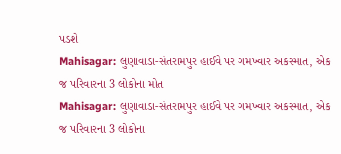પડશે
Mahisagar: લુણાવાડા-સંતરામપુર હાઈવે પર ગમખ્વાર અકસ્માત, એક જ પરિવારના 3 લોકોના મોત
Mahisagar: લુણાવાડા-સંતરામપુર હાઈવે પર ગમખ્વાર અકસ્માત, એક જ પરિવારના 3 લોકોના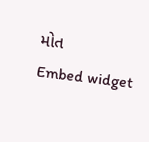મોત
Embed widget